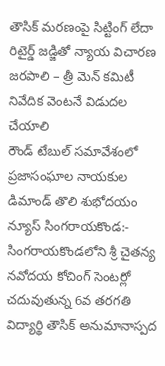తౌసిక్ మరణంపై సిట్టింగ్ లేదా రిటైర్డ్ జడ్జితో న్యాయ విచారణ జరపాలి – త్రీ మెన్ కమిటీ నివేదిక వెంటనే విడుదల చేయాలి
రౌండ్ టేబుల్ సమావేశంలో ప్రజాసంఘాల నాయకుల డిమాండ్ తొలి శుభోదయం న్యూస్ సింగరాయకొండ:- సింగరాయకొండలోని శ్రీ చైతన్య నవోదయ కోచింగ్ సెంటర్లో చదువుతున్న 6వ తరగతి విద్యార్థి తౌసిక్ అనుమానాస్పద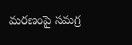మరణంపై సమగ్ర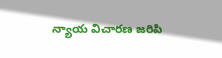న్యాయ విచారణ జరిపి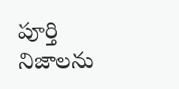పూర్తి నిజాలను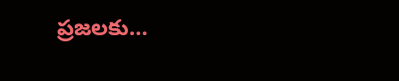ప్రజలకు…